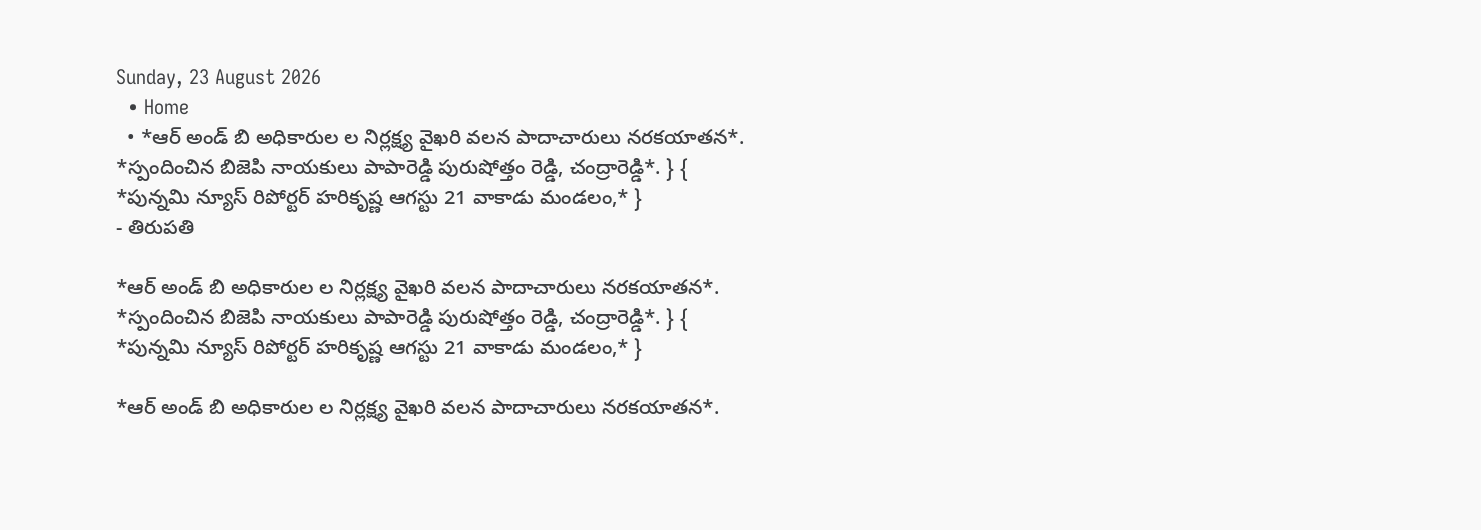Sunday, 23 August 2026
  • Home
  • *ఆర్ అండ్ బి అధికారుల ల నిర్లక్ష్య వైఖరి వలన పాదాచారులు నరకయాతన*. *స్పందించిన బిజెపి నాయకులు పాపారెడ్డి పురుషోత్తం రెడ్డి, చంద్రారెడ్డి*. } { *పున్నమి న్యూస్ రిపోర్టర్ హరికృష్ణ ఆగస్టు 21 వాకాడు మండలం,* }
- తిరుపతి

*ఆర్ అండ్ బి అధికారుల ల నిర్లక్ష్య వైఖరి వలన పాదాచారులు నరకయాతన*. *స్పందించిన బిజెపి నాయకులు పాపారెడ్డి పురుషోత్తం రెడ్డి, చంద్రారెడ్డి*. } { *పున్నమి న్యూస్ రిపోర్టర్ హరికృష్ణ ఆగస్టు 21 వాకాడు మండలం,* }

*ఆర్ అండ్ బి అధికారుల ల నిర్లక్ష్య వైఖరి వలన పాదాచారులు నరకయాతన*.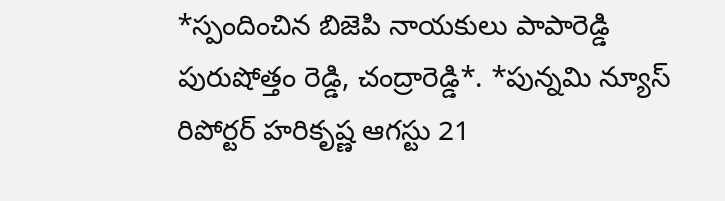*స్పందించిన బిజెపి నాయకులు పాపారెడ్డి పురుషోత్తం రెడ్డి, చంద్రారెడ్డి*. *పున్నమి న్యూస్ రిపోర్టర్ హరికృష్ణ ఆగస్టు 21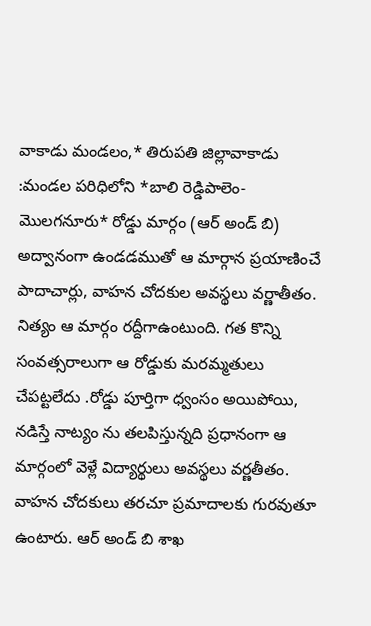వాకాడు మండలం,* తిరుపతి జిల్లావాకాడు :మండల పరిధిలోని *బాలి రెడ్డిపాలెం- మొలగనూరు* రోడ్డు మార్గం (ఆర్ అండ్ బి) అద్వానంగా ఉండడముతో ఆ మార్గాన ప్రయాణించే పాదాచార్లు, వాహన చోదకుల అవస్థలు వర్ణాతీతం. నిత్యం ఆ మార్గం రద్దీగాఉంటుంది. గత కొన్ని సంవత్సరాలుగా ఆ రోడ్డుకు మరమ్మతులు చేపట్టలేదు .రోడ్డు పూర్తిగా ధ్వంసం అయిపోయి, నడిస్తే నాట్యం ను తలపిస్తున్నది ప్రధానంగా ఆ మార్గంలో వెళ్లే విద్యార్థులు అవస్థలు వర్ణతీతం. వాహన చోదకులు తరచూ ప్రమాదాలకు గురవుతూ ఉంటారు. ఆర్ అండ్ బి శాఖ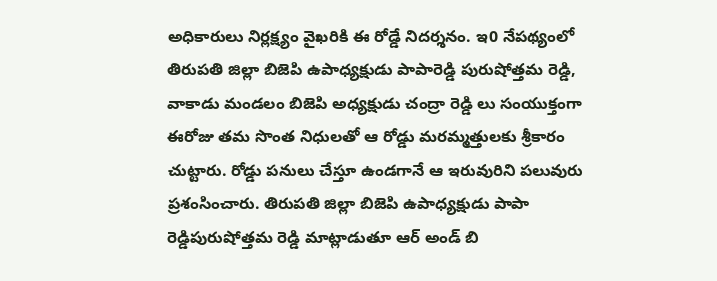అధికారులు నిర్లక్ష్యం వైఖరికి ఈ రోడ్డే నిదర్శనం. ఇ0 నేపథ్యంలో తిరుపతి జిల్లా బిజెపి ఉపాధ్యక్షుడు పాపారెడ్డి పురుషోత్తమ రెడ్డి, వాకాడు మండలం బిజెపి అధ్యక్షుడు చంద్రా రెడ్డి లు సంయుక్తంగా ఈరోజు తమ సొంత నిధులతో ఆ రోడ్డు మరమ్మత్తులకు శ్రీకారం చుట్టారు. రోడ్డు పనులు చేస్తూ ఉండగానే ఆ ఇరువురిని పలువురు ప్రశంసించారు. తిరుపతి జిల్లా బిజెపి ఉపాధ్యక్షుడు పాపా రెడ్డిపురుషోత్తమ రెడ్డి మాట్లాడుతూ ఆర్ అండ్ బి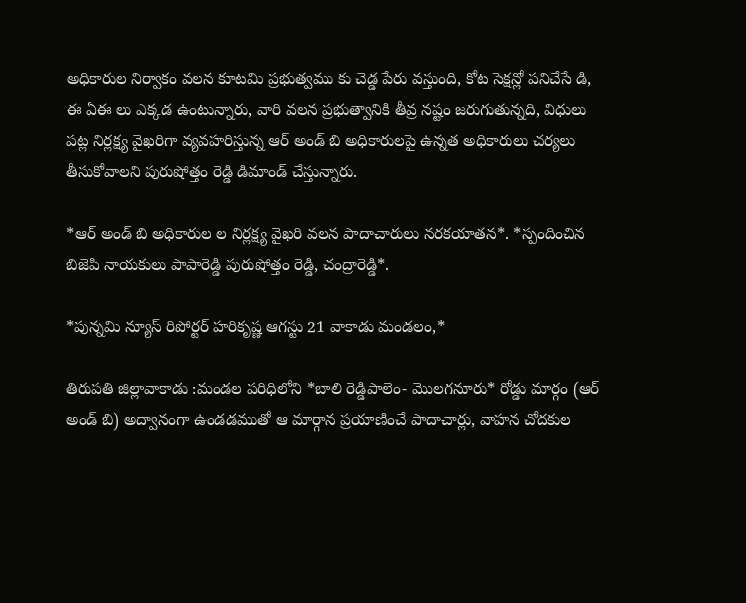అధికారుల నిర్వాకం వలన కూటమి ప్రభుత్వము కు చెడ్డ పేరు వస్తుంది, కోట సెక్షన్లో పనిచేసే డి, ఈ ఏఈ లు ఎక్కడ ఉంటున్నారు, వారి వలన ప్రభుత్వానికి తీవ్ర నష్టం జరుగుతున్నది, విధులు పట్ల నిర్లక్ష్య వైఖరిగా వ్యవహరిస్తున్న ఆర్ అండ్ బి అధికారులపై ఉన్నత అధికారులు చర్యలు తీసుకోవాలని పురుషోత్తం రెడ్డి డిమాండ్ చేస్తున్నారు.

*ఆర్ అండ్ బి అధికారుల ల నిర్లక్ష్య వైఖరి వలన పాదాచారులు నరకయాతన*. *స్పందించిన బిజెపి నాయకులు పాపారెడ్డి పురుషోత్తం రెడ్డి, చంద్రారెడ్డి*.

*పున్నమి న్యూస్ రిపోర్టర్ హరికృష్ణ ఆగస్టు 21 వాకాడు మండలం,*

తిరుపతి జిల్లావాకాడు :మండల పరిధిలోని *బాలి రెడ్డిపాలెం- మొలగనూరు* రోడ్డు మార్గం (ఆర్ అండ్ బి) అద్వానంగా ఉండడముతో ఆ మార్గాన ప్రయాణించే పాదాచార్లు, వాహన చోదకుల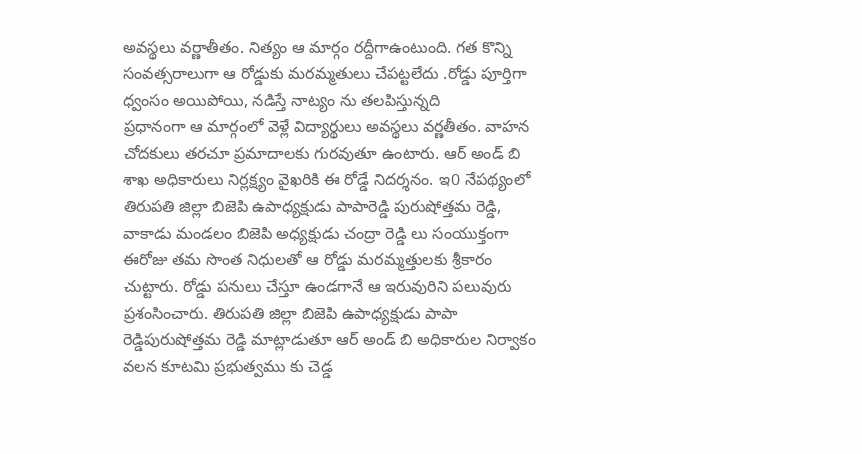అవస్థలు వర్ణాతీతం. నిత్యం ఆ మార్గం రద్దీగాఉంటుంది. గత కొన్ని సంవత్సరాలుగా ఆ రోడ్డుకు మరమ్మతులు చేపట్టలేదు .రోడ్డు పూర్తిగా ధ్వంసం అయిపోయి, నడిస్తే నాట్యం ను తలపిస్తున్నది
ప్రధానంగా ఆ మార్గంలో వెళ్లే విద్యార్థులు అవస్థలు వర్ణతీతం. వాహన చోదకులు తరచూ ప్రమాదాలకు గురవుతూ ఉంటారు. ఆర్ అండ్ బి శాఖ అధికారులు నిర్లక్ష్యం వైఖరికి ఈ రోడ్డే నిదర్శనం. ఇ0 నేపథ్యంలో తిరుపతి జిల్లా బిజెపి ఉపాధ్యక్షుడు పాపారెడ్డి పురుషోత్తమ రెడ్డి, వాకాడు మండలం బిజెపి అధ్యక్షుడు చంద్రా రెడ్డి లు సంయుక్తంగా ఈరోజు తమ సొంత నిధులతో ఆ రోడ్డు మరమ్మత్తులకు శ్రీకారం చుట్టారు. రోడ్డు పనులు చేస్తూ ఉండగానే ఆ ఇరువురిని పలువురు ప్రశంసించారు. తిరుపతి జిల్లా బిజెపి ఉపాధ్యక్షుడు పాపా రెడ్డిపురుషోత్తమ రెడ్డి మాట్లాడుతూ ఆర్ అండ్ బి అధికారుల నిర్వాకం వలన కూటమి ప్రభుత్వము కు చెడ్డ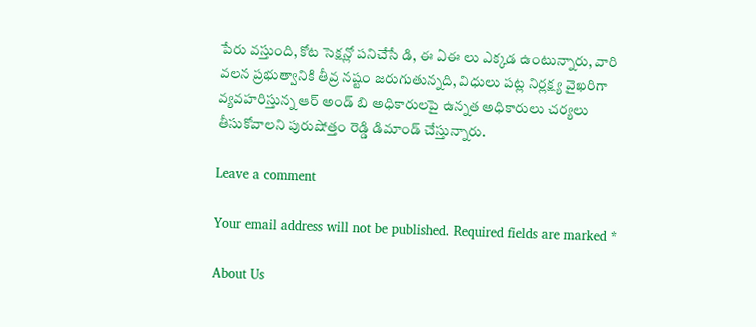పేరు వస్తుంది, కోట సెక్షన్లో పనిచేసే డి, ఈ ఏఈ లు ఎక్కడ ఉంటున్నారు, వారి వలన ప్రభుత్వానికి తీవ్ర నష్టం జరుగుతున్నది, విధులు పట్ల నిర్లక్ష్య వైఖరిగా వ్యవహరిస్తున్న ఆర్ అండ్ బి అధికారులపై ఉన్నత అధికారులు చర్యలు తీసుకోవాలని పురుషోత్తం రెడ్డి డిమాండ్ చేస్తున్నారు.

Leave a comment

Your email address will not be published. Required fields are marked *

About Us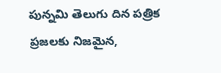పున్నమి తెలుగు దిన పత్రిక ప్రజలకు నిజమైన,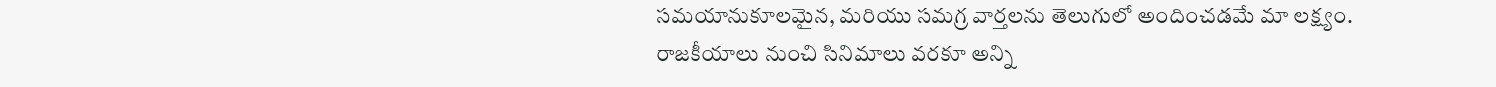సమయానుకూలమైన, మరియు సమగ్ర వార్తలను తెలుగులో అందించడమే మా లక్ష్యం.
రాజకీయాలు నుంచి సినిమాలు వరకూ అన్ని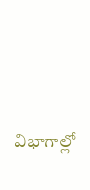విభాగాల్లో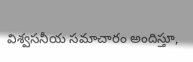విశ్వసనీయ సమాచారం అందిస్తూ,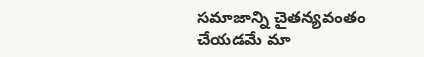సమాజాన్ని చైతన్యవంతం చేయడమే మా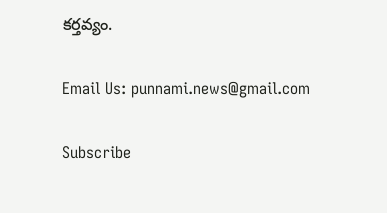కర్తవ్యం.

Email Us: punnami.news@gmail.com

Subscribe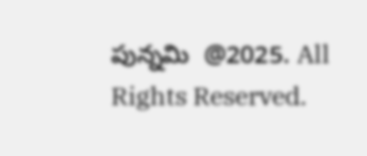పున్నమి  @2025. All Rights Reserved.